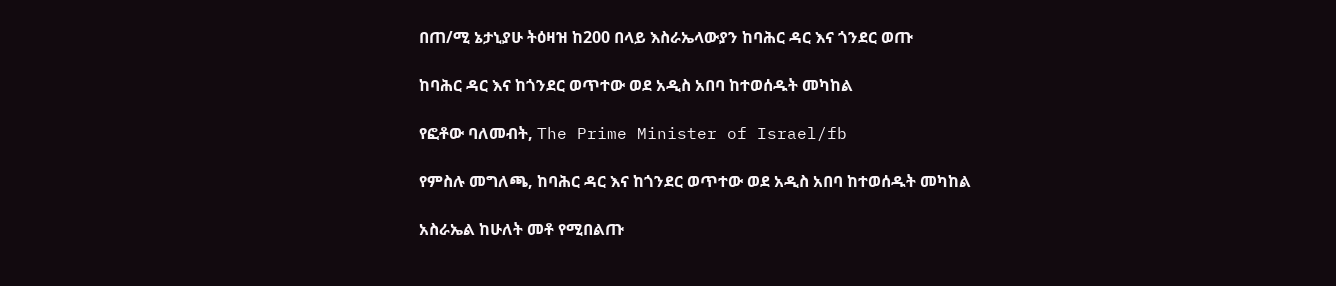በጠ/ሚ ኔታኒያሁ ትዕዛዝ ከ200 በላይ እስራኤላውያን ከባሕር ዳር እና ጎንደር ወጡ

ከባሕር ዳር እና ከጎንደር ወጥተው ወደ አዲስ አበባ ከተወሰዱት መካከል

የፎቶው ባለመብት, The Prime Minister of Israel/fb

የምስሉ መግለጫ, ከባሕር ዳር እና ከጎንደር ወጥተው ወደ አዲስ አበባ ከተወሰዱት መካከል

አስራኤል ከሁለት መቶ የሚበልጡ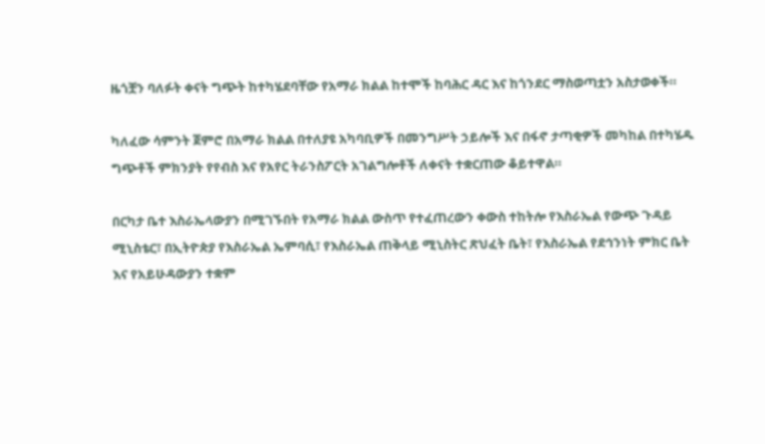ዜጎቿን ባለፉት ቀናት ግጭት ከተካሄደባቸው የአማራ ክልል ከተሞች ከባሕር ዳር እና ከጎንደር ማስወጣቷን አስታወቀች።

ካለፈው ሳምንት ጀምሮ በአማራ ክልል በተለያዩ አካባቢዎች በመንግሥት ኃይሎች እና በፋኖ ታጣቂዎች መካከል በተካሄዱ ግጭቶች ምክንያት የየብስ እና የአየር ትራንስፖርት አገልግሎቶች ለቀናት ተቋርጠው ቆይተዋል።

በርካታ ቤተ እስራኤላውያን በሚገኙበት የአማራ ክልል ውስጥ የተፈጠረውን ቀውስ ተከትሎ የእስራኤል የውጭ ጉዳይ ሚኒስቴር፣ በኢትዮጵያ የእስራኤል ኤምባሲ፣ የእስራኤል ጠቅላይ ሚኒስትር ጽህፈት ቤት፣ የእስራኤል የደኅንነት ምክር ቤት እና የአይሁዳውያን ተቋም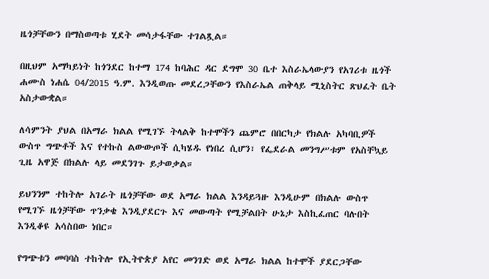ዜጎቻቸውን በማስወጣቱ ሂደት መሳታፋቸው ተገልጿል።

በዚህም አማካይነት ከጎንደር ከተማ 174 ከባሕር ዳር ደግሞ 30 ቤተ እስራኤላውያን የአገሪቱ ዜጎች ሐሙስ ነሐሴ 04/2015 ዓ.ም. እንዲወጡ መደረጋቸውን የእስራኤል ጠቅላይ ሚኒስትር ጽህፈት ቤት አስታውቋል።

ለሳምንት ያህል በአማራ ክልል የሚገኙ ትላልቅ ከተሞችን ጨምሮ በበርካታ የክልሉ አካባቢዎች ውስጥ ግጭቶች እና የተኩስ ልውውጦች ሲካሄዱ የነበረ ሲሆን፣ የፌደራል መንግሥቱም የአስቸኳይ ጊዜ አዋጅ በክልሉ ላይ መደንገጉ ይታወቃል።

ይህንንም ተከትሎ አገራት ዜጎቻቸው ወደ አማራ ክልል እንዳይጓዙ እንዲሁም በክልሉ ውስጥ የሚገኙ ዜጎቻቸው ጥንቃቄ እንዲያደርጉ እና መውጣት የሚቻልበት ሁኔታ እስኪፈጠር ባሉበት እንዲቆዩ አሳስበው ነበር።

የግጭቱን መባባስ ተከትሎ የኢትዮጵያ አየር መንገድ ወደ አማራ ክልል ከተሞች ያደርጋቸው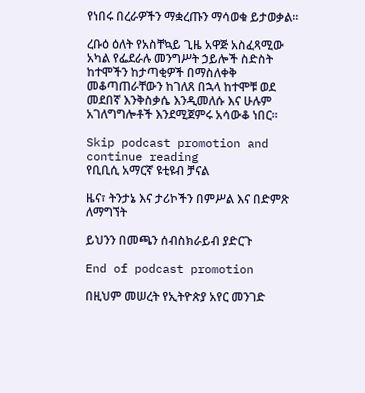የነበሩ በረራዎችን ማቋረጡን ማሳወቁ ይታወቃል።

ረቡዕ ዕለት የአስቸኳይ ጊዜ አዋጅ አስፈጻሚው አካል የፌደራሉ መንግሥት ኃይሎች ስድስት ከተሞችን ከታጣቂዎች በማስለቀቅ መቆጣጠራቸውን ከገለጸ በኋላ ከተሞቹ ወደ መደበኛ እንቅስቃሴ እንዲመለሱ እና ሁሉም አገለግግሎቶች እንደሚጀምሩ አሳውቆ ነበር።

Skip podcast promotion and continue reading
የቢቢሲ አማርኛ ዩቲዩብ ቻናል

ዜና፣ ትንታኔ እና ታሪኮችን በምሥል እና በድምጽ ለማግኘት

ይህንን በመጫን ሰብስክራይብ ያድርጉ

End of podcast promotion

በዚህም መሠረት የኢትዮጵያ አየር መንገድ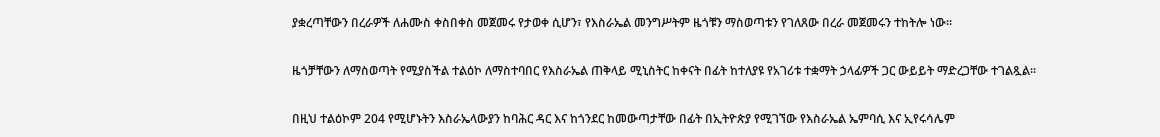ያቋረጣቸውን በረራዎች ለሐሙስ ቀስበቀስ መጀመሩ የታወቀ ሲሆን፣ የእስራኤል መንግሥትም ዜጎቹን ማስወጣቱን የገለጸው በረራ መጀመሩን ተከትሎ ነው።

ዜጎቻቸውን ለማስወጣት የሚያስችል ተልዕኮ ለማስተባበር የእስራኤል ጠቅላይ ሚኒስትር ከቀናት በፊት ከተለያዩ የአገሪቱ ተቋማት ኃላፊዎች ጋር ውይይት ማድረጋቸው ተገልጿል።

በዚህ ተልዕኮም 204 የሚሆኑትን እስራኤላውያን ከባሕር ዳር እና ከጎንደር ከመውጣታቸው በፊት በኢትዮጵያ የሚገኘው የእስራኤል ኤምባሲ እና ኢየሩሳሌም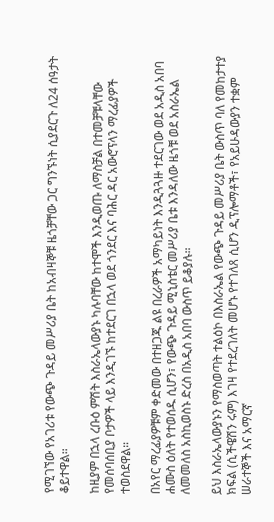የሚገኘው የአገሪቱ የውጭ ጉዳይ መሥሪያ ቤት ከአብዛኞቹ ዜጎቻቸው ጋር ግንኙነት ሲያደርጉ ለ24 ሰዓታት ቆይተዋል።

ከዚያም በኋላ ረቡዕ ምሽት እስራኤላውያኑ ካሉባቸው ከተሞች እንዲወጡ ለማስቻል በተመቻቹላቸው የመሰባሰቢያ ቦታዎች ላይ እንዲገኙ ከተደርገ በኋላ ወደ ጎንደር እና ባሕር ዳር አውሮፕላን ማረፊያዎች ተወስደዋል።

በአየር ማረፊያዎቹም ቀድመው በተዘጋጁ ልዩ በረራዎች አማካይነት እንዲጓጓዙ ተደርገው ወደ አዲስ አበባ ሐሙስ ዕለት የተወሰዱ ሲሆን፣ የውጭ ጉዳይ ሚኒስቴር መሥሪያ ቤቱ እንዳለው ዜጎቹ ወደ አስራኤል ለመመለስ አስኪወስኑ ድረስ በአዲስ አበባ ውስጥ ይቆያሉ።

ይህ እስራኤላውያኑን የማስወጣት ተልዕኮ በእስራኤል የውጭ ጉዳይ መሥሪያ ቤት ውስጥ ባለ የመከታተያ ክፍል (ሲችዌሽን ሩም) እገዛ የተደረገለት መሆኑ የተገለጸ ሲሆን ዲፕሎማቶች፣ የአይሁዳውያን ተቋም ሠራተኞች እና አማርኛ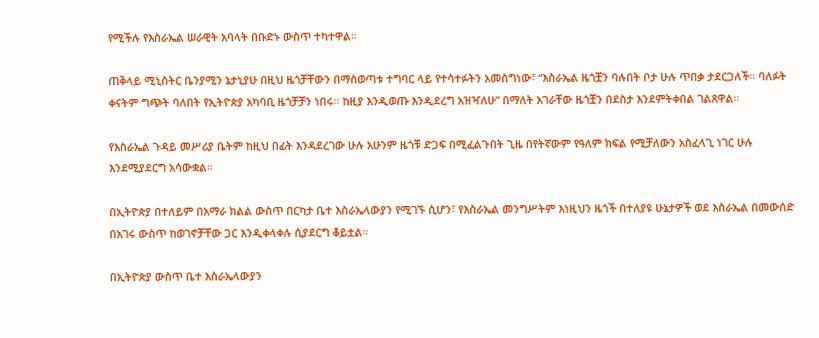የሚችሉ የእስራኤል ሠራዊት አባላት በቡድኑ ውስጥ ተካተዋል።

ጠቅላይ ሚኒስትር ቤንያሚን ኔታኒያሁ በዚህ ዜጎቻቸውን በማስወጣቱ ተግባር ላይ የተሳተፉትን አመስግነው፣ “እስራኤል ዜጎቿን ባሉበት ቦታ ሁሉ ጥበቃ ታደርጋለች። ባለፉት ቀናትም ግጭት ባለበት የኢትዮጵያ አካባቢ ዜጎቻቻን ነበሩ። ከዚያ እንዲወጡ እንዲደረግ አዝዣለሁ” በማለት አገራቸው ዜጎቿን በደስታ እንደምትቀበል ገልጸዋል።

የእስራኤል ጉዳይ መሥሪያ ቤትም ከዚህ በፊት እንዳደረገው ሁሉ አሁንም ዜጎቹ ድጋፍ በሚፈልጉበት ጊዜ በየትኛውም የዓለም ክፍል የሚቻለውን አስፈላጊ ነገር ሁሉ እንደሚያደርግ አሳውቋል።

በኢትዮጵያ በተለይም በአማራ ክልል ውስጥ በርካታ ቤተ እስራኤላውያን የሚገኙ ሲሆን፣ የእስራኤል መንግሥትም እነዚህን ዜጎች በተለያዩ ሁኔታዎች ወደ እስራኤል በመውሰድ በአገሩ ውስጥ ከወገኖቻቸው ጋር እንዲቀላቀሉ ሲያደርግ ቆይቷል።

በኢትዮጵያ ውስጥ ቤተ እስራኤላውያን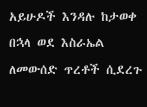አይሁዶች እንዳሉ ከታወቀ በኋላ ወደ እስራኤል ለመውሰድ ጥረቶች ሲደረጉ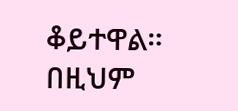ቆይተዋል። በዚህም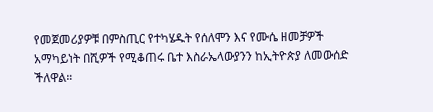የመጀመሪያዎቹ በምስጢር የተካሄዱት የሰለሞን እና የሙሴ ዘመቻዎች አማካይነት በሺዎች የሚቆጠሩ ቤተ እስራኤላውያንን ከኢትዮጵያ ለመውሰድ ችለዋል።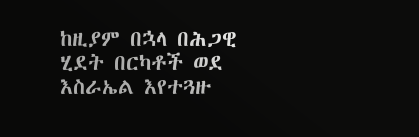ከዚያም በኋላ በሕጋዊ ሂደት በርካቶች ወደ እስራኤል እየተጓዙ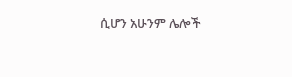ሲሆን አሁንም ሌሎች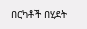በርካቶች በሂደት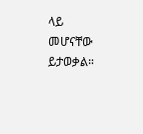ላይ መሆናቸው ይታወቃል።